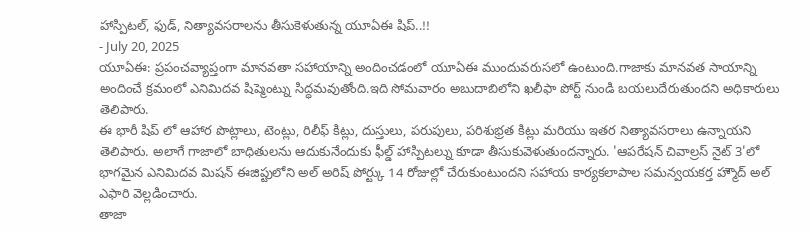హాస్పిటల్, ఫుడ్, నిత్యావసరాలను తీసుకెళుతున్న యూఏఈ షిప్..!!
- July 20, 2025
యూఏఈ: ప్రపంచవ్యాప్తంగా మానవతా సహాయాన్ని అందించడంలో యూఏఈ ముందువరుసలో ఉంటుంది.గాజాకు మానవత సాయాన్ని అందించే క్రమంలో ఎనిమిదవ షిప్మెంట్ను సిద్ధమవుతోంది.ఇది సోమవారం అబుదాబిలోని ఖలీఫా పోర్ట్ నుండి బయలుదేరుతుందని అధికారులు తెలిపారు.
ఈ భారీ షిప్ లో ఆహార పొట్లాలు, టెంట్లు, రిలీఫ్ కిట్లు, దుస్తులు, పరుపులు, పరిశుభ్రత కిట్లు మరియు ఇతర నిత్యావసరాలు ఉన్నాయని తెలిపారు. అలాగే గాజాలో బాధితులను ఆదుకునేందుకు ఫీల్డ్ హాస్పిటల్ను కూడా తీసుకువెళుతుందన్నారు. 'ఆపరేషన్ చివాల్రస్ నైట్ 3'లో భాగమైన ఎనిమిదవ మిషన్ ఈజిప్టులోని అల్ అరిష్ పోర్ట్కు 14 రోజుల్లో చేరుకుంటుందని సహాయ కార్యకలాపాల సమన్వయకర్త హ్మౌద్ అల్ ఎఫారి వెల్లడించారు.
తాజా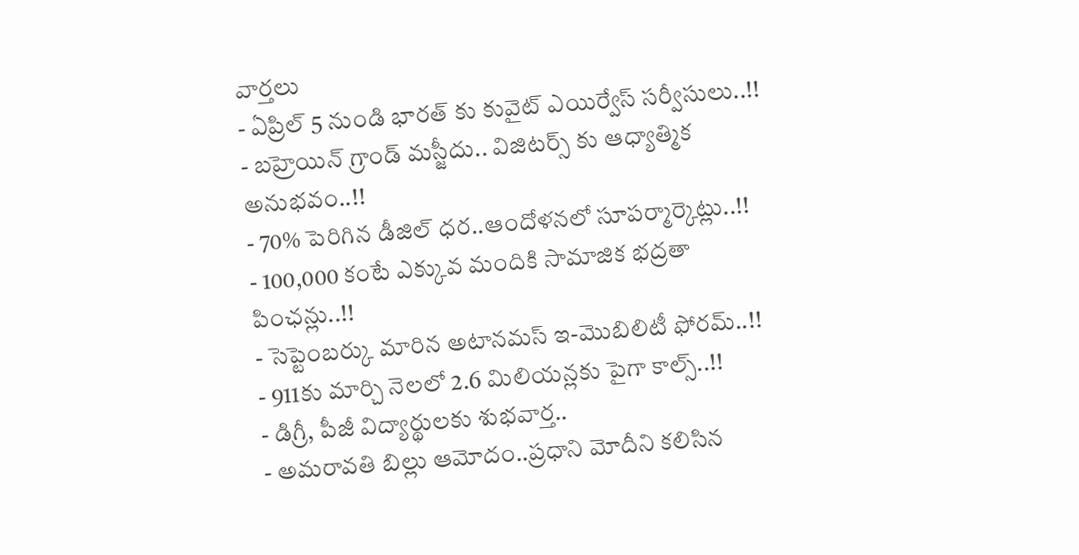వార్తలు
- ఏప్రిల్ 5 నుండి భారత్ కు కువైట్ ఎయిర్వేస్ సర్వీసులు..!!
- బహ్రెయిన్ గ్రాండ్ మస్జీదు.. విజిటర్స్ కు ఆధ్యాత్మిక అనుభవం..!!
- 70% పెరిగిన డీజిల్ ధర..ఆందోళనలో సూపర్మార్కెట్లు..!!
- 100,000 కంటే ఎక్కువ మందికి సామాజిక భద్రతా పింఛన్లు..!!
- సెప్టెంబర్కు మారిన అటానమస్ ఇ-మొబిలిటీ ఫోరమ్..!!
- 911కు మార్చి నెలలో 2.6 మిలియన్లకు పైగా కాల్స్..!!
- డిగ్రీ, పీజీ విద్యార్థులకు శుభవార్త..
- అమరావతి బిల్లు ఆమోదం..ప్రధాని మోదీని కలిసిన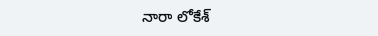నారా లోకేశ్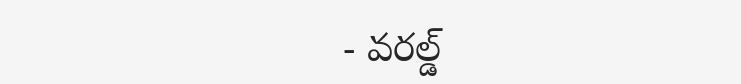- వరల్డ్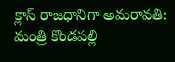క్లాస్ రాజధానిగా అమరావతి: మంత్రి కొండపల్లి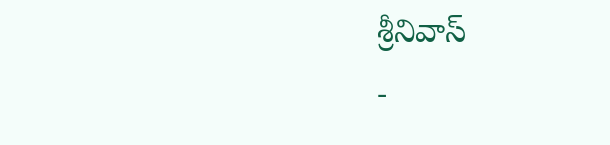శ్రీనివాస్
-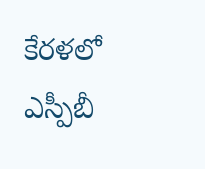కేరళలో ఎస్పీబీ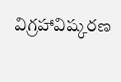విగ్రహావిష్కరణ